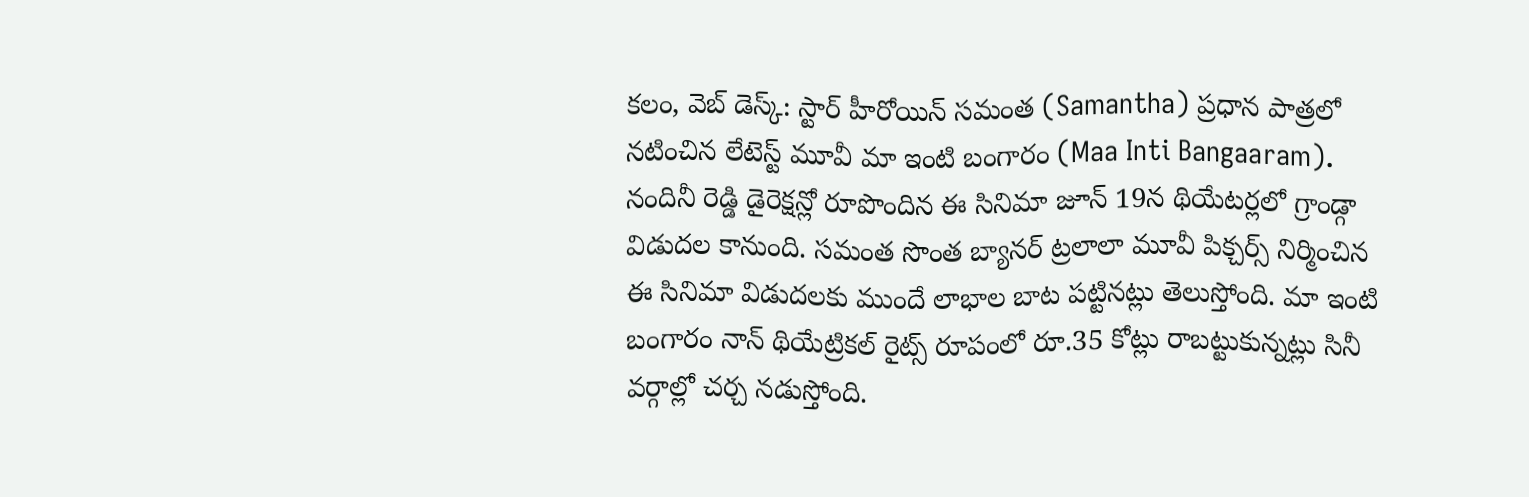కలం, వెబ్ డెస్క్: స్టార్ హీరోయిన్ సమంత (Samantha) ప్రధాన పాత్రలో నటించిన లేటెస్ట్ మూవీ మా ఇంటి బంగారం (Maa Inti Bangaaram). నందినీ రెడ్డి డైరెక్షన్లో రూపొందిన ఈ సినిమా జూన్ 19న థియేటర్లలో గ్రాండ్గా విడుదల కానుంది. సమంత సొంత బ్యానర్ ట్రలాలా మూవీ పిక్చర్స్ నిర్మించిన ఈ సినిమా విడుదలకు ముందే లాభాల బాట పట్టినట్లు తెలుస్తోంది. మా ఇంటి బంగారం నాన్ థియేట్రికల్ రైట్స్ రూపంలో రూ.35 కోట్లు రాబట్టుకున్నట్లు సినీ వర్గాల్లో చర్చ నడుస్తోంది.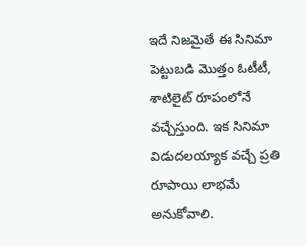ఇదే నిజమైతే ఈ సినిమా పెట్టుబడి మొత్తం ఓటీటీ, శాటిలైట్ రూపంలోనే వచ్చేస్తుంది. ఇక సినిమా విడుదలయ్యాక వచ్చే ప్రతి రూపాయి లాభమే అనుకోవాలి.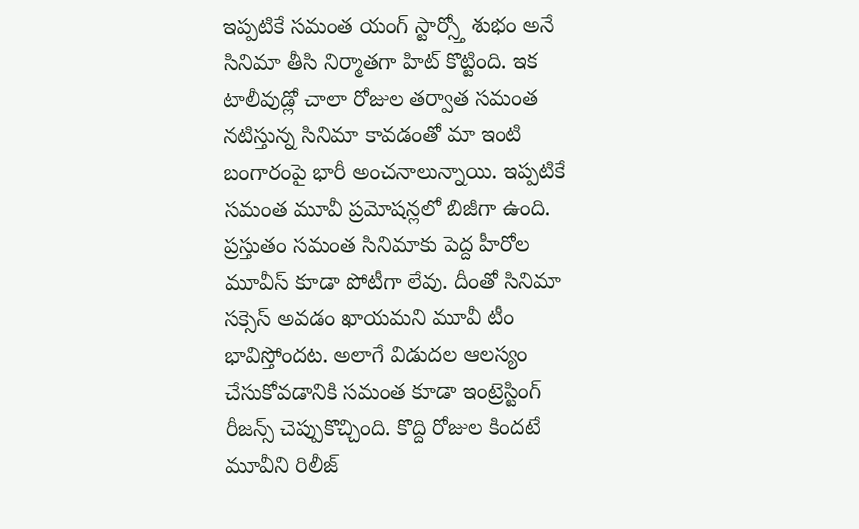ఇప్పటికే సమంత యంగ్ స్టార్స్తో శుభం అనే సినిమా తీసి నిర్మాతగా హిట్ కొట్టింది. ఇక టాలీవుడ్లో చాలా రోజుల తర్వాత సమంత నటిస్తున్న సినిమా కావడంతో మా ఇంటి బంగారంపై భారీ అంచనాలున్నాయి. ఇప్పటికే సమంత మూవీ ప్రమోషన్లలో బిజీగా ఉంది. ప్రస్తుతం సమంత సినిమాకు పెద్ద హీరోల మూవీస్ కూడా పోటీగా లేవు. దీంతో సినిమా సక్సెస్ అవడం ఖాయమని మూవీ టీం భావిస్తోందట. అలాగే విడుదల ఆలస్యం చేసుకోవడానికి సమంత కూడా ఇంట్రెస్టింగ్ రీజన్స్ చెప్పుకొచ్చింది. కొద్ది రోజుల కిందటే మూవీని రిలీజ్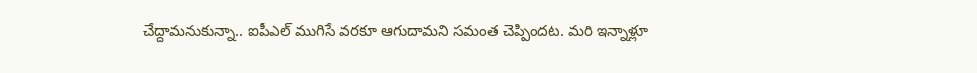చేద్దామనుకున్నా.. ఐపీఎల్ ముగిసే వరకూ ఆగుదామని సమంత చెప్పిందట. మరి ఇన్నాళ్లూ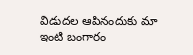విడుదల ఆపినందుకు మా ఇంటి బంగారం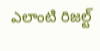ఎలాంటి రిజల్ట్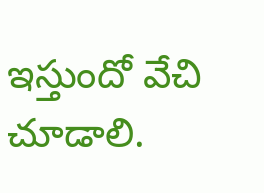ఇస్తుందో వేచి చూడాలి.